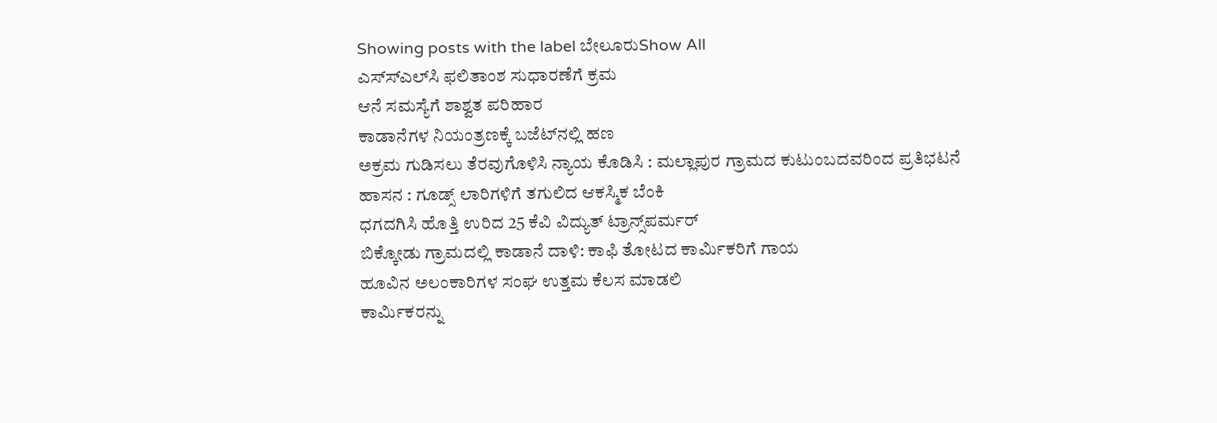Showing posts with the label ಬೇಲೂರುShow All
ಎಸ್‌ಸ್‌ಎಲ್‌ಸಿ ಫಲಿತಾಂಶ ಸುಧಾರಣೆಗೆ ಕ್ರಮ
ಆನೆ ಸಮಸ್ಯೆಗೆ ಶಾಶ್ವತ ಪರಿಹಾರ
ಕಾಡಾನೆಗಳ ನಿಯಂತ್ರಣಕ್ಕೆ ಬಜೆಟ್‌ನಲ್ಲಿ ಹಣ
ಅಕ್ರಮ ಗುಡಿಸಲು ತೆರವುಗೊಳಿಸಿ ನ್ಯಾಯ ಕೊಡಿಸಿ : ಮಲ್ಲಾಪುರ ಗ್ರಾಮದ ಕುಟುಂಬದವರಿಂದ ಪ್ರತಿಭಟನೆ
ಹಾಸನ : ಗೂಡ್ಸ್ ಲಾರಿಗಳಿಗೆ ತಗುಲಿದ ಆಕಸ್ಮಿಕ ಬೆಂಕಿ
ಧಗದಗಿಸಿ ಹೊತ್ತಿ ಉರಿದ 25 ಕೆವಿ ವಿದ್ಯುತ್ ಟ್ರಾನ್ಸ್‌ಪರ್ಮರ್
ಬಿಕ್ಕೋಡು ಗ್ರಾಮದಲ್ಲಿ ಕಾಡಾನೆ ದಾಳಿ: ಕಾಫಿ ತೋಟದ ಕಾರ್ಮಿಕರಿಗೆ ಗಾಯ
ಹೂವಿನ ಅಲಂಕಾರಿಗಳ ಸಂಘ ಉತ್ತಮ ಕೆಲಸ ಮಾಡಲಿ
ಕಾರ್ಮಿಕರನ್ನು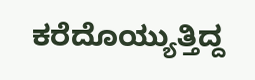ಕರೆದೊಯ್ಯುತ್ತಿದ್ದ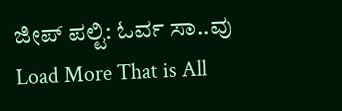ಜೀಪ್‌ ಪಲ್ಟಿ: ಓರ್ವ ಸಾ..ವು
Load More That is All